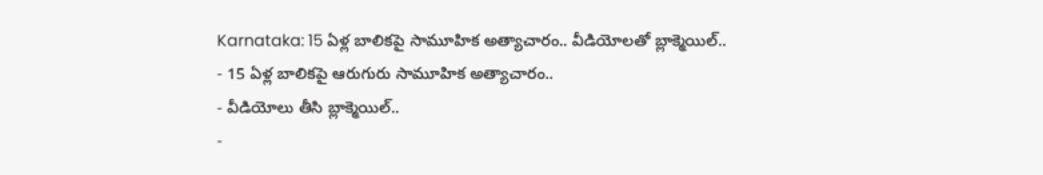Karnataka: 15 ఏళ్ల బాలికపై సామూహిక అత్యాచారం.. వీడియోలతో బ్లాక్మెయిల్..
- 15 ఏళ్ల బాలికపై ఆరుగురు సామూహిక అత్యాచారం..
- వీడియోలు తీసి బ్లాక్మెయిల్..
-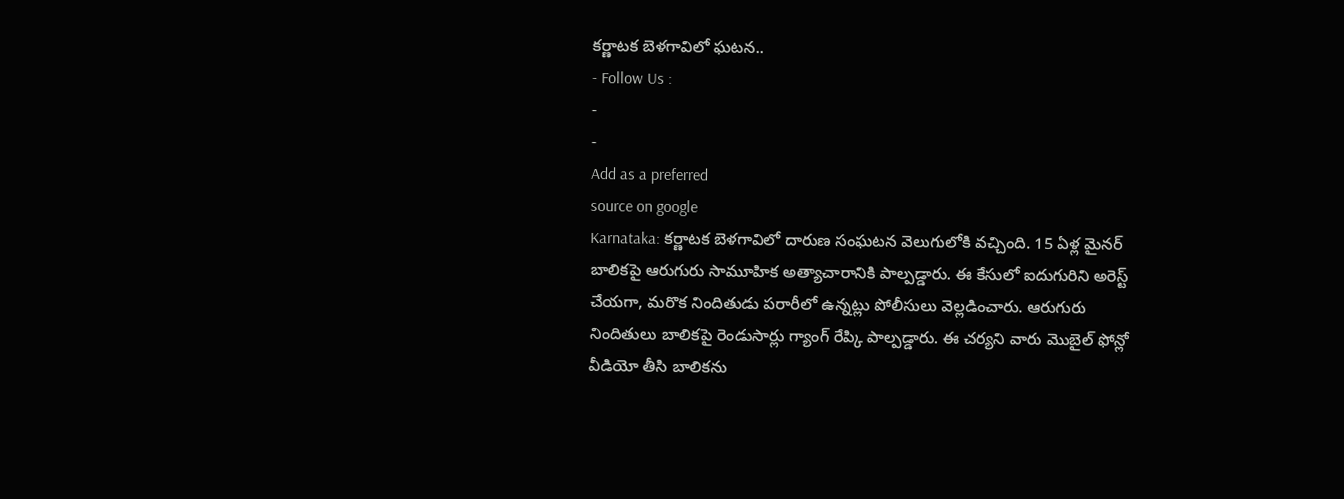కర్ణాటక బెళగావిలో ఘటన..
- Follow Us :
-
-
Add as a preferred
source on google
Karnataka: కర్ణాటక బెళగావిలో దారుణ సంఘటన వెలుగులోకి వచ్చింది. 15 ఏళ్ల మైనర్ బాలికపై ఆరుగురు సామూహిక అత్యాచారానికి పాల్పడ్డారు. ఈ కేసులో ఐదుగురిని అరెస్ట్ చేయగా, మరొక నిందితుడు పరారీలో ఉన్నట్లు పోలీసులు వెల్లడించారు. ఆరుగురు నిందితులు బాలికపై రెండుసార్లు గ్యాంగ్ రేప్కి పాల్పడ్డారు. ఈ చర్యని వారు మొబైల్ ఫోన్లో వీడియో తీసి బాలికను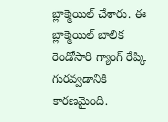బ్లాక్మెయిల్ చేశారు. ఈ బ్లాక్మెయిల్ బాలిక రెండోసారి గ్యాంగ్ రేప్కి గురవ్వడానికి కారణమైంది.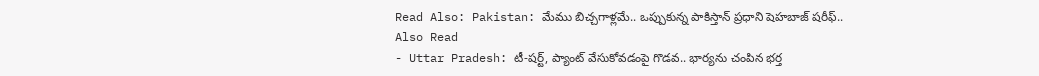Read Also: Pakistan: మేము బిచ్చగాళ్లమే.. ఒప్పుకున్న పాకిస్తాన్ ప్రధాని షెహబాజ్ షరీఫ్..
Also Read
- Uttar Pradesh: టీ-షర్ట్, ప్యాంట్ వేసుకోవడంపై గొడవ.. భార్యను చంపిన భర్త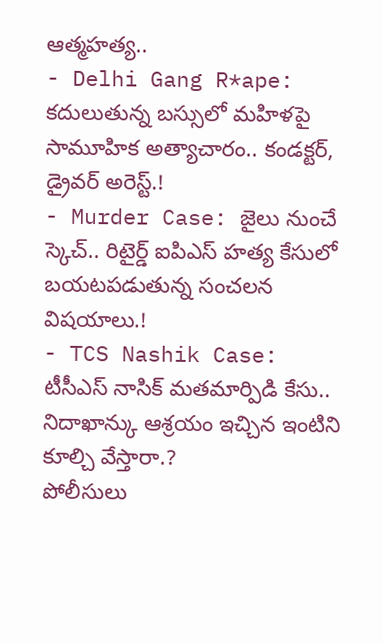ఆత్మహత్య..
- Delhi Gang R*ape: కదులుతున్న బస్సులో మహిళపై సామూహిక అత్యాచారం.. కండక్టర్, డ్రైవర్ అరెస్ట్.!
- Murder Case: జైలు నుంచే స్కెచ్.. రిటైర్డ్ ఐపిఎస్ హత్య కేసులో బయటపడుతున్న సంచలన విషయాలు.!
- TCS Nashik Case: టీసీఎస్ నాసిక్ మతమార్పిడి కేసు.. నిదాఖాన్కు ఆశ్రయం ఇచ్చిన ఇంటిని కూల్చి వేస్తారా.?
పోలీసులు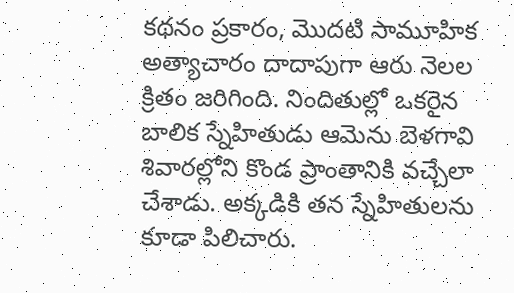కథనం ప్రకారం, మొదటి సామూహిక అత్యాచారం దాదాపుగా ఆరు నెలల క్రితం జరిగింది. నిందితుల్లో ఒకరైన బాలిక స్నేహితుడు ఆమెను బెళగావి శివారల్లోని కొండ ప్రాంతానికి వచ్చేలా చేశాడు. అక్కడికి తన స్నేహితులను కూడా పిలిచారు.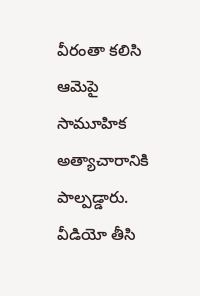వీరంతా కలిసి ఆమెపై సామూహిక అత్యాచారానికి పాల్పడ్డారు. వీడియో తీసి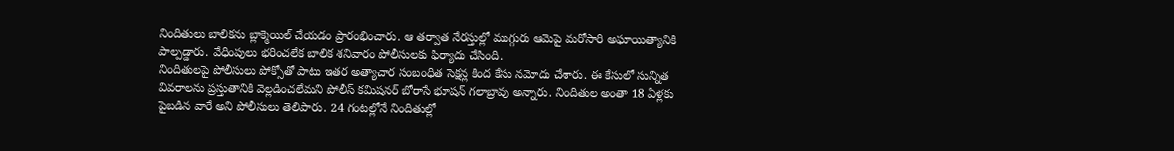నిందితులు బాలికను బ్లాక్మెయిల్ చేయడం ప్రారంభించారు. ఆ తర్వాత నేరస్తుల్లో ముగ్గురు ఆమెపై మరోసారి అఘాయిత్యానికి పాల్పడ్డారు. వేధింపులు భరించలేక బాలిక శనివారం పోలీసులకు ఫిర్యాదు చేసింది.
నిందితులపై పోలీసులు పోక్సోతో పాటు ఇతర అత్యాచార సంబంధిత సెక్షన్ల కింద కేసు నమోదు చేశారు. ఈ కేసులో సున్నిత వివరాలను ప్రస్తుతానికి వెల్లడించలేమని పోలీస్ కమిషనర్ బోరాసే భూషన్ గలాబ్రావు అన్నారు. నిందితుల అంతా 18 ఏళ్లకు పైబడిన వారే అని పోలీసులు తెలిపారు. 24 గంటల్లోనే నిందితుల్లో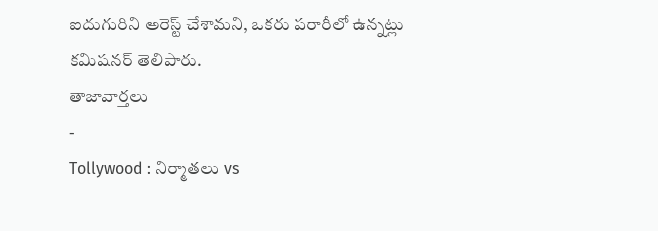ఐదుగురిని అరెస్ట్ చేశామని, ఒకరు పరారీలో ఉన్నట్లు కమిషనర్ తెలిపారు.
తాజావార్తలు
-
Tollywood : నిర్మాతలు vs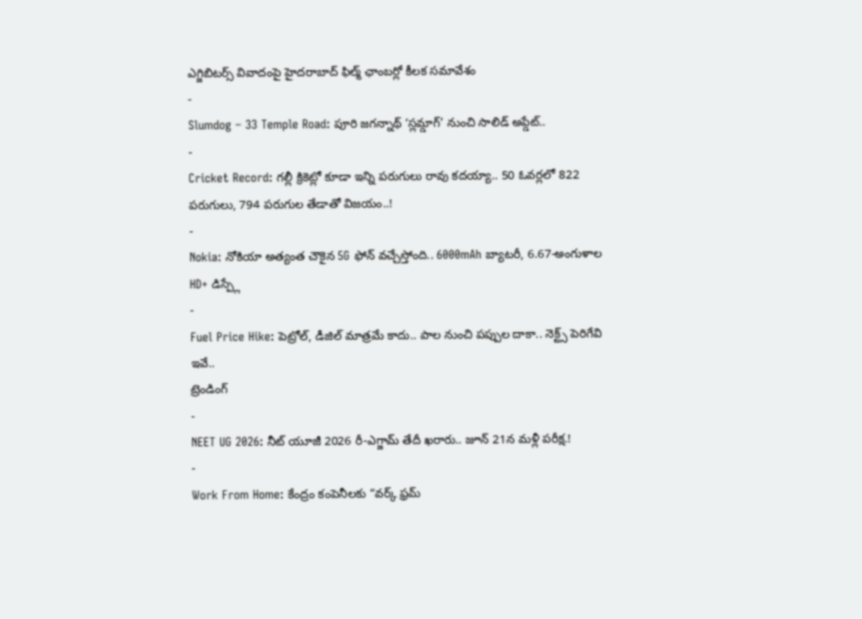ఎగ్జిబిటర్స్ వివాదంపై హైదరాబాద్ ఫిల్మ్ ఛాంబర్లో కీలక సమావేశం
-
Slumdog – 33 Temple Road: పూరి జగన్నాథ్ ‘స్లమ్డాగ్’ నుంచి సాలిడ్ అప్డేట్..
-
Cricket Record: గల్లీ క్రికెట్లో కూడా ఇన్ని పరుగులు రావు కదయ్యా.. 50 ఓవర్లలో 822 పరుగులు, 794 పరుగుల తేడాతో విజయం..!
-
Nokia: నోకియా అత్యంత చౌకైన 5G ఫోన్ వచ్చేస్తోంది.. 6000mAh బ్యాటరీ, 6.67-అంగుళాల HD+ డిస్ప్లే
-
Fuel Price Hike: పెట్రోల్, డీజిల్ మాత్రమే కాదు.. పాల నుంచి పప్పుల దాకా.. నెక్ట్స్ పెరిగేవి ఇవే..
ట్రెండింగ్
-
NEET UG 2026: నీట్ యూజీ 2026 రీ-ఎగ్జామ్ తేదీ ఖరారు.. జూన్ 21న మళ్లీ పరీక్ష.!
-
Work From Home: కేంద్రం కంపెనీలకు “వర్క్ ఫ్రమ్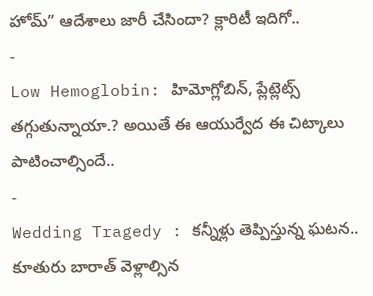హోమ్” ఆదేశాలు జారీ చేసిందా? క్లారిటీ ఇదిగో..
-
Low Hemoglobin: హిమోగ్లోబిన్, ప్లేట్లెట్స్ తగ్గుతున్నాయా.? అయితే ఈ ఆయుర్వేద ఈ చిట్కాలు పాటించాల్సిందే..
-
Wedding Tragedy : కన్నీళ్లు తెప్పిస్తున్న ఘటన.. కూతురు బారాత్ వెళ్లాల్సిన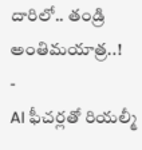దారిలో.. తండ్రి అంతిమయాత్ర..!
-
AI ఫీచర్లతో రియల్మీ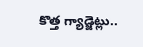కొత్త గ్యాడ్జెట్లు..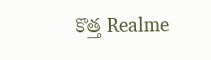కొత్త Realme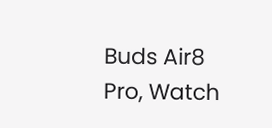Buds Air8 Pro, Watch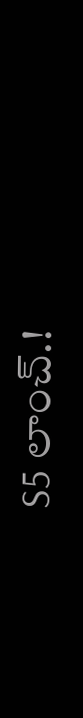S5 లాంచ్.!